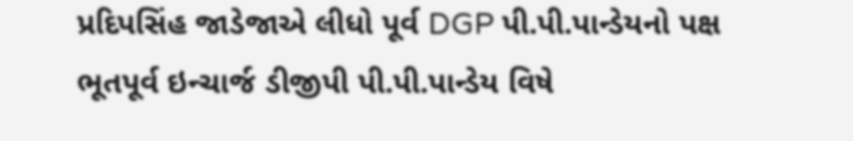પ્રદિપસિંહ જાડેજાએ લીધો પૂર્વ DGP પી.પી.પાન્ડેયનો પક્ષ
ભૂતપૂર્વ ઇન્ચાર્જ ડીજીપી પી.પી.પાન્ડેય વિષે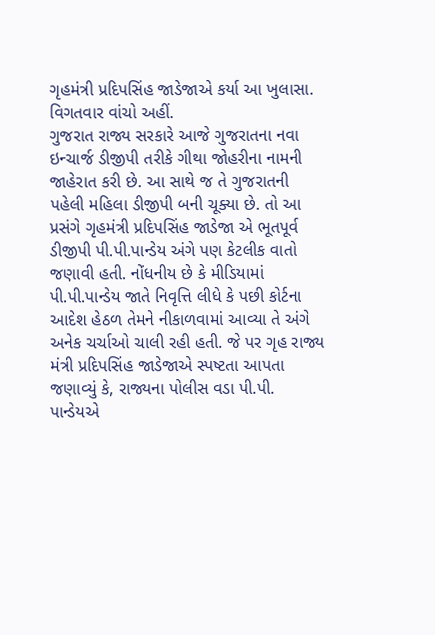ગૃહમંત્રી પ્રદિપસિંહ જાડેજાએ કર્યા આ ખુલાસા. વિગતવાર વાંચો અહીં.
ગુજરાત રાજ્ય સરકારે આજે ગુજરાતના નવા ઇન્ચાર્જ ડીજીપી તરીકે ગીથા જોહરીના નામની જાહેરાત કરી છે. આ સાથે જ તે ગુજરાતની પહેલી મહિલા ડીજીપી બની ચૂક્યા છે. તો આ પ્રસંગે ગૃહમંત્રી પ્રદિપસિંહ જાડેજા એ ભૂતપૂર્વ ડીજીપી પી.પી.પાન્ડેય અંગે પણ કેટલીક વાતો જણાવી હતી. નોંધનીય છે કે મીડિયામાં પી.પી.પાન્ડેય જાતે નિવૃત્તિ લીધે કે પછી કોર્ટના આદેશ હેઠળ તેમને નીકાળવામાં આવ્યા તે અંગે અનેક ચર્ચાઓ ચાલી રહી હતી. જે પર ગૃહ રાજ્ય મંત્રી પ્રદિપસિંહ જાડેજાએ સ્પષ્ટતા આપતા જણાવ્યું કે, રાજ્યના પોલીસ વડા પી.પી. પાન્ડેયએ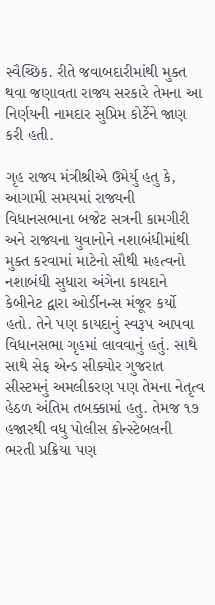સ્વૈચ્છિક. રીતે જવાબદારીમાંથી મુક્ત થવા જણાવતા રાજ્ય સરકારે તેમના આ નિર્ણયની નામદાર સુપ્રિમ કોર્ટેને જાણ કરી હતી.

ગૃહ રાજ્ય મંત્રીશ્રીએ ઉમેર્યુ હતુ કે, આગામી સમયમાં રાજ્યની વિધાનસભાના બજેટ સત્રની કામગીરી અને રાજ્યના યુવાનોને નશાબંધીમાંથી મુક્ત કરવામાં માટેનો સૌથી મહત્વનો નશાબંધી સુધારા અંગેના કાયદાને કેબીનેટ દ્વારા ઓર્ડીનન્સ મંજૂર કર્યો હતો. તેને પણ કાયદાનું સ્વરૂપ આપવા વિધાનસભા ગૃહમાં લાવવાનું હતું. સાથે સાથે સેફ એન્ડ સીક્યોર ગુજરાત સીસ્ટમનું અમલીકરણ પણ તેમના નેતૃત્વ હેઠળ અંતિમ તબક્કામાં હતુ. તેમજ ૧૭ હજારથી વધુ પોલીસ કોન્સ્ટેબલની ભરતી પ્રક્રિયા પણ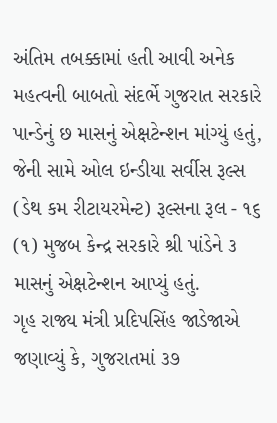અંતિમ તબક્કામાં હતી આવી અનેક મહત્વની બાબતો સંદર્ભે ગુજરાત સરકારે પાન્ડેનું છ માસનું એક્ષટેન્શન માંગ્યું હતું, જેની સામે ઓલ ઇન્ડીયા સર્વીસ રૂલ્સ (ડેથ કમ રીટાયરમેન્ટ) રૂલ્સના રૂલ - ૧૬ (૧) મુજબ કેન્દ્ર સરકારે શ્રી પાંડેને ૩ માસનું એક્ષટેન્શન આપ્યું હતું.
ગૃહ રાજ્ય મંત્રી પ્રદિપસિંહ જાડેજાએ જણાવ્યું કે, ગુજરાતમાં ૩૭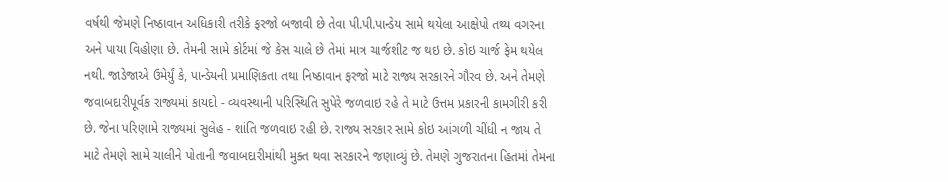વર્ષથી જેમણે નિષ્ઠાવાન અધિકારી તરીકે ફરજો બજાવી છે તેવા પી.પી.પાન્ડેય સામે થયેલા આક્ષેપો તથ્ય વગરના અને પાયા વિહોણા છે. તેમની સામે કોર્ટમાં જે કેસ ચાલે છે તેમાં માત્ર ચાર્જશીટ જ થઇ છે. કોઇ ચાર્જ ફેમ થયેલ નથી. જાડેજાએ ઉમેર્યું કે, પાન્ડેયની પ્રમાણિકતા તથા નિષ્ઠાવાન ફરજો માટે રાજ્ય સરકારને ગૌરવ છે. અને તેમણે જવાબદારીપૂર્વક રાજ્યમાં કાયદો - વ્યવસ્થાની પરિસ્થિતિ સુપેરે જળવાઇ રહે તે માટે ઉત્તમ પ્રકારની કામગીરી કરી છે. જેના પરિણામે રાજ્યમાં સુલેહ - શાંતિ જળવાઇ રહી છે. રાજ્ય સરકાર સામે કોઇ આંગળી ચીંધી ન જાય તે માટે તેમણે સામે ચાલીને પોતાની જવાબદારીમાંથી મુક્ત થવા સરકારને જણાવ્યું છે. તેમણે ગુજરાતના હિતમાં તેમના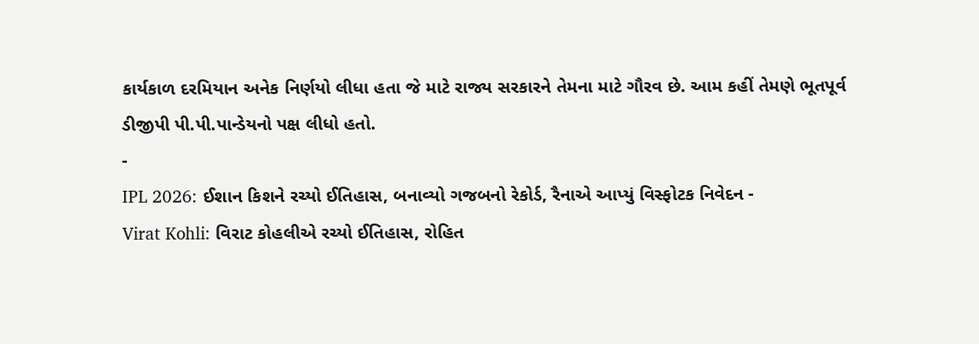કાર્યકાળ દરમિયાન અનેક નિર્ણયો લીધા હતા જે માટે રાજ્ય સરકારને તેમના માટે ગૌરવ છે. આમ કહીં તેમણે ભૂતપૂર્વ ડીજીપી પી.પી.પાન્ડેયનો પક્ષ લીધો હતો.
-
IPL 2026: ઈશાન કિશને રચ્યો ઈતિહાસ, બનાવ્યો ગજબનો રેકોર્ડ, રૈનાએ આપ્યું વિસ્ફોટક નિવેદન -
Virat Kohli: વિરાટ કોહલીએ રચ્યો ઈતિહાસ, રોહિત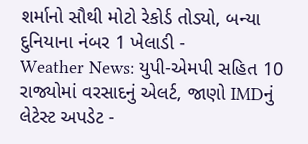શર્માનો સૌથી મોટો રેકોર્ડ તોડ્યો, બન્યા દુનિયાના નંબર 1 ખેલાડી -
Weather News: યુપી-એમપી સહિત 10 રાજ્યોમાં વરસાદનું એલર્ટ, જાણો IMDનું લેટેસ્ટ અપડેટ -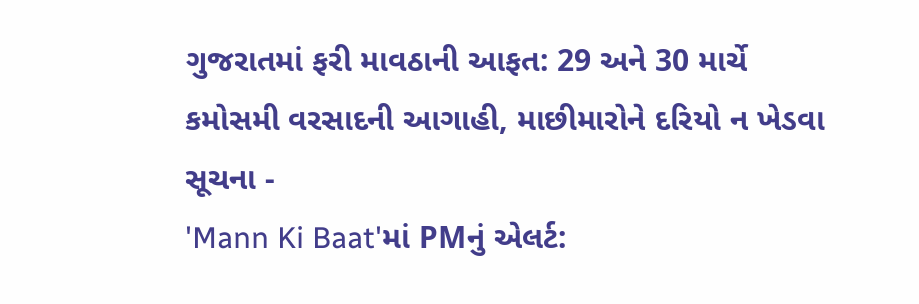ગુજરાતમાં ફરી માવઠાની આફત: 29 અને 30 માર્ચે કમોસમી વરસાદની આગાહી, માછીમારોને દરિયો ન ખેડવા સૂચના -
'Mann Ki Baat'માં PMનું એલર્ટ: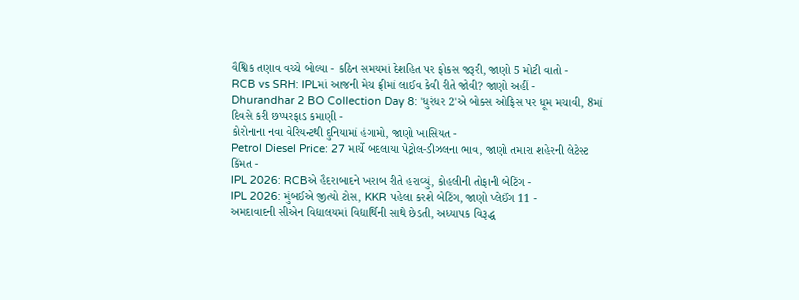વૈશ્વિક તણાવ વચ્ચે બોલ્યા - કઠિન સમયમાં દેશહિત પર ફોકસ જરૂરી, જાણો 5 મોટી વાતો -
RCB vs SRH: IPLમાં આજની મેચ ફ્રીમાં લાઈવ કેવી રીતે જોવી? જાણો અહીં -
Dhurandhar 2 BO Collection Day 8: 'ધુરંધર 2'એ બોક્સ ઓફિસ પર ધૂમ મચાવી, 8માં દિવસે કરી છપ્પરફાડ કમાણી -
કોરોનાના નવા વેરિયન્ટથી દુનિયામાં હંગામો, જાણો ખાસિયત -
Petrol Diesel Price: 27 માર્ચે બદલાયા પેટ્રોલ-ડીઝલના ભાવ, જાણો તમારા શહેરની લેટેસ્ટ કિંમત -
IPL 2026: RCBએ હૈદરાબાદને ખરાબ રીતે હરાવ્યું, કોહલીની તોફાની બેટિંગ -
IPL 2026: મુંબઈએ જીત્યો ટોસ, KKR પહેલા કરશે બેટિંગ, જાણો પ્લેઈંગ 11 -
અમદાવાદની સીએન વિદ્યાલયમાં વિદ્યાર્થિની સાથે છેડતી, અધ્યાપક વિરૂદ્ધ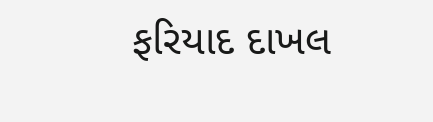ફરિયાદ દાખલ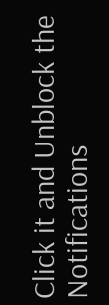Click it and Unblock the Notifications